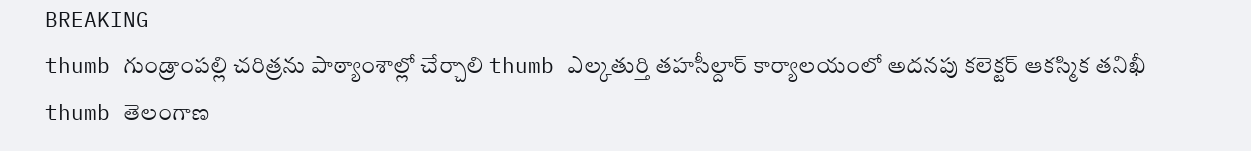BREAKING
thumb గుండ్రాంపల్లి చరిత్రను పాఠ్యాంశాల్లో చేర్చాలి thumb ఎల్కతుర్తి తహసీల్దార్ కార్యాలయంలో అదనపు కలెక్టర్ ఆకస్మిక తనిఖీ thumb తెలంగాణ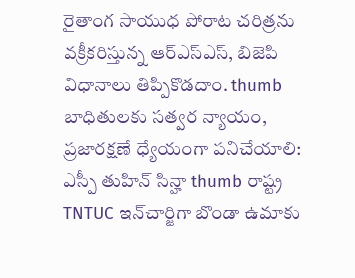రైతాంగ సాయుధ పోరాట చరిత్రను వక్రీకరిస్తున్న ఆర్ఎస్ఎస్, బిజెపి విధానాలు తిప్పికొడదాం. thumb బాధితులకు సత్వర న్యాయం, ప్రజారక్షణే ధ్యేయంగా పనిచేయాలి: ఎస్పీ తుహిన్ సిన్హా thumb రాష్ట్ర TNTUC ఇన్‌చార్జిగా బొండా ఉమాకు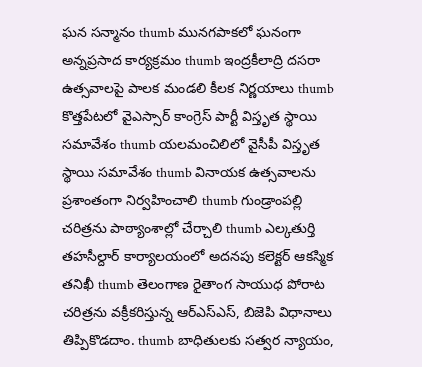ఘన సన్మానం thumb మునగపాకలో ఘనంగా అన్నప్రసాద కార్యక్రమం thumb ఇంద్రకీలాద్రి దసరా ఉత్సవాలపై పాలక మండలి కీలక నిర్ణయాలు thumb కొత్తపేటలో వైఎస్సార్ కాంగ్రెస్ పార్టీ విస్తృత స్థాయి సమావేశం thumb యలమంచిలిలో వైసీపీ విస్తృత స్థాయి సమావేశం thumb వినాయక ఉత్సవాలను ప్రశాంతంగా నిర్వహించాలి thumb గుండ్రాంపల్లి చరిత్రను పాఠ్యాంశాల్లో చేర్చాలి thumb ఎల్కతుర్తి తహసీల్దార్ కార్యాలయంలో అదనపు కలెక్టర్ ఆకస్మిక తనిఖీ thumb తెలంగాణ రైతాంగ సాయుధ పోరాట చరిత్రను వక్రీకరిస్తున్న ఆర్ఎస్ఎస్, బిజెపి విధానాలు తిప్పికొడదాం. thumb బాధితులకు సత్వర న్యాయం,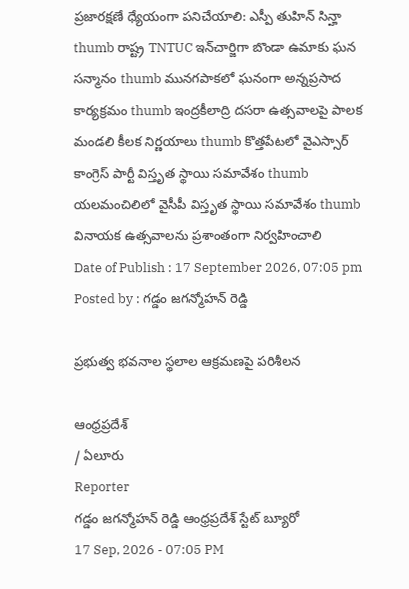ప్రజారక్షణే ధ్యేయంగా పనిచేయాలి: ఎస్పీ తుహిన్ సిన్హా thumb రాష్ట్ర TNTUC ఇన్‌చార్జిగా బొండా ఉమాకు ఘన సన్మానం thumb మునగపాకలో ఘనంగా అన్నప్రసాద కార్యక్రమం thumb ఇంద్రకీలాద్రి దసరా ఉత్సవాలపై పాలక మండలి కీలక నిర్ణయాలు thumb కొత్తపేటలో వైఎస్సార్ కాంగ్రెస్ పార్టీ విస్తృత స్థాయి సమావేశం thumb యలమంచిలిలో వైసీపీ విస్తృత స్థాయి సమావేశం thumb వినాయక ఉత్సవాలను ప్రశాంతంగా నిర్వహించాలి
Date of Publish : 17 September 2026, 07:05 pm
Posted by : గడ్డం జగన్మోహన్ రెడ్డి

ప్రభుత్వ భవనాల స్థలాల ఆక్రమణపై పరిశీలన

ఆంధ్రప్రదేశ్
/ ఏలూరు
Reporter
గడ్డం జగన్మోహన్ రెడ్డి ఆంధ్రప్రదేశ్ స్టేట్ బ్యూరో
17 Sep, 2026 - 07:05 PM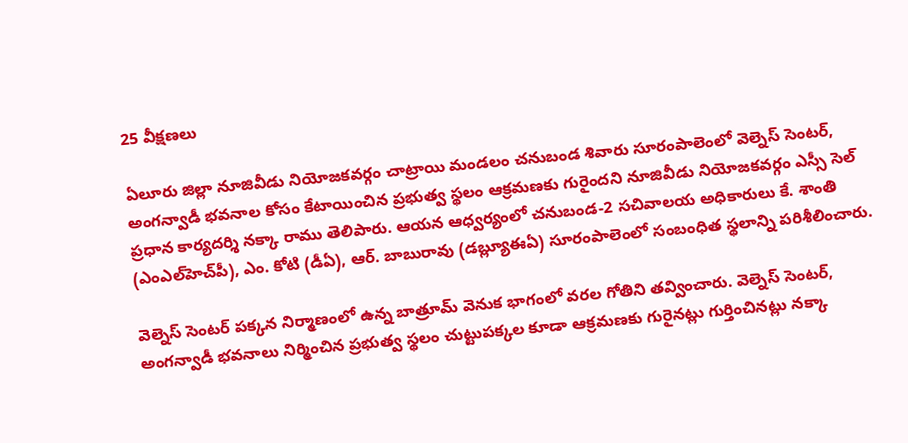25 వీక్షణలు

ఏలూరు జిల్లా నూజివీడు నియోజకవర్గం చాట్రాయి మండలం చనుబండ శివారు సూరంపాలెంలో వెల్నెస్ సెంటర్, అంగన్వాడీ భవనాల కోసం కేటాయించిన ప్రభుత్వ స్థలం ఆక్రమణకు గురైందని నూజివీడు నియోజకవర్గం ఎస్సీ సెల్ ప్రధాన కార్యదర్శి నక్కా రాము తెలిపారు. ఆయన ఆధ్వర్యంలో చనుబండ-2 సచివాలయ అధికారులు కే. శాంతి (ఎంఎల్‌హెచ్‌పీ), ఎం. కోటి (డీఏ), ఆర్. బాబురావు (డబ్ల్యూఈఏ) సూరంపాలెంలో సంబంధిత స్థలాన్ని పరిశీలించారు.

వెల్నెస్ సెంటర్ పక్కన నిర్మాణంలో ఉన్న బాత్రూమ్ వెనుక భాగంలో వరల గోతిని తవ్వించారు. వెల్నెస్ సెంటర్, అంగన్వాడీ భవనాలు నిర్మించిన ప్రభుత్వ స్థలం చుట్టుపక్కల కూడా ఆక్రమణకు గురైనట్లు గుర్తించినట్లు నక్కా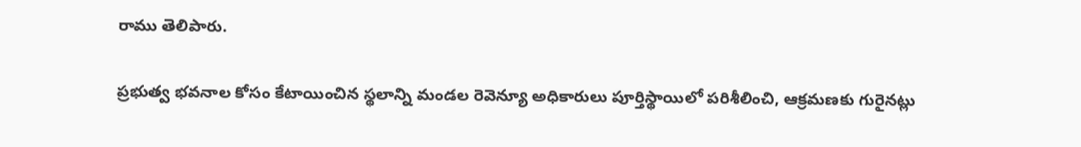రాము తెలిపారు.

ప్రభుత్వ భవనాల కోసం కేటాయించిన స్థలాన్ని మండల రెవెన్యూ అధికారులు పూర్తిస్థాయిలో పరిశీలించి, ఆక్రమణకు గురైనట్లు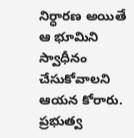నిర్ధారణ అయితే ఆ భూమిని స్వాధీనం చేసుకోవాలని ఆయన కోరారు. ప్రభుత్వ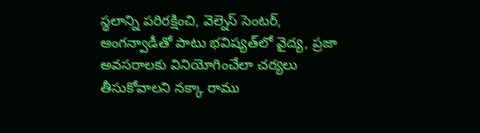స్థలాన్ని పరిరక్షించి, వెల్నెస్ సెంటర్, అంగన్వాడీతో పాటు భవిష్యత్‌లో వైద్య, ప్రజా అవసరాలకు వినియోగించేలా చర్యలు తీసుకోవాలని నక్కా రాము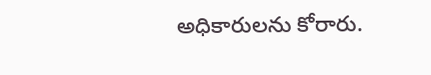అధికారులను కోరారు.